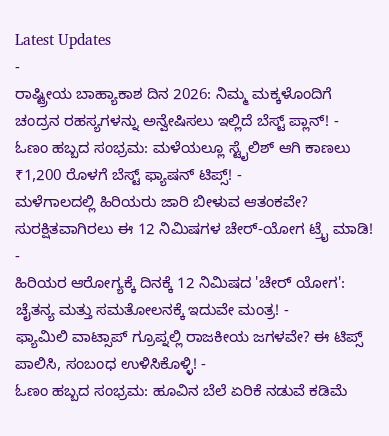Latest Updates
-
ರಾಷ್ಟ್ರೀಯ ಬಾಹ್ಯಾಕಾಶ ದಿನ 2026: ನಿಮ್ಮ ಮಕ್ಕಳೊಂದಿಗೆ ಚಂದ್ರನ ರಹಸ್ಯಗಳನ್ನು ಅನ್ವೇಷಿಸಲು ಇಲ್ಲಿದೆ ಬೆಸ್ಟ್ ಪ್ಲಾನ್! -
ಓಣಂ ಹಬ್ಬದ ಸಂಭ್ರಮ: ಮಳೆಯಲ್ಲೂ ಸ್ಟೈಲಿಶ್ ಆಗಿ ಕಾಣಲು ₹1,200 ರೊಳಗೆ ಬೆಸ್ಟ್ ಫ್ಯಾಷನ್ ಟಿಪ್ಸ್! -
ಮಳೆಗಾಲದಲ್ಲಿ ಹಿರಿಯರು ಜಾರಿ ಬೀಳುವ ಆತಂಕವೇ? ಸುರಕ್ಷಿತವಾಗಿರಲು ಈ 12 ನಿಮಿಷಗಳ ಚೇರ್-ಯೋಗ ಟ್ರೈ ಮಾಡಿ! -
ಹಿರಿಯರ ಆರೋಗ್ಯಕ್ಕೆ ದಿನಕ್ಕೆ 12 ನಿಮಿಷದ 'ಚೇರ್ ಯೋಗ': ಚೈತನ್ಯ ಮತ್ತು ಸಮತೋಲನಕ್ಕೆ ಇದುವೇ ಮಂತ್ರ! -
ಫ್ಯಾಮಿಲಿ ವಾಟ್ಸಾಪ್ ಗ್ರೂಪ್ನಲ್ಲಿ ರಾಜಕೀಯ ಜಗಳವೇ? ಈ ಟಿಪ್ಸ್ ಪಾಲಿಸಿ, ಸಂಬಂಧ ಉಳಿಸಿಕೊಳ್ಳಿ! -
ಓಣಂ ಹಬ್ಬದ ಸಂಭ್ರಮ: ಹೂವಿನ ಬೆಲೆ ಏರಿಕೆ ನಡುವೆ ಕಡಿಮೆ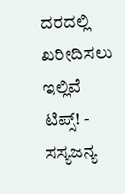ದರದಲ್ಲಿ ಖರೀದಿಸಲು ಇಲ್ಲಿವೆ ಟಿಪ್ಸ್! -
ಸಸ್ಯಜನ್ಯ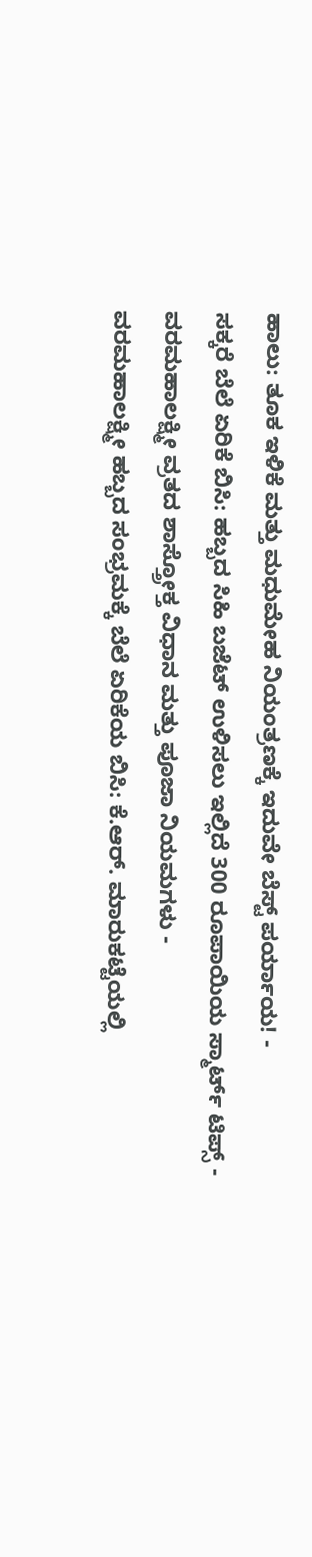ಹಾಲು: ತೂಕ ಇಳಿಕೆ ಮತ್ತು ಮಧುಮೇಹ ನಿಯಂತ್ರಣಕ್ಕೆ ಇದುವೇ ಬೆಸ್ಟ್ ಪರ್ಯಾಯ! -
ಸಕ್ಕರೆ ಬೆಲೆ ಏರಿಕೆ ಬಿಸಿ: ಹಬ್ಬದ ಸಿಹಿ ಬಜೆಟ್ ಉಳಿಸಲು ಇಲ್ಲಿದೆ 300 ರೂಪಾಯಿಯ ಸ್ಮಾರ್ಟ್ ಟಿಪ್ಸ್ -
ವರಮಹಾಲಕ್ಷ್ಮೀ ವ್ರತದ ಶಾಸ್ತ್ರೋಕ್ತ ವಿಧಾನ ಮತ್ತು ಪೂಜಾ ನಿಯಮಗಳು -
ವರಮಹಾಲಕ್ಷ್ಮೀ ಹಬ್ಬದ ಸಂಭ್ರಮಕ್ಕೆ ಬೆಲೆ ಏರಿಕೆಯ ಬಿಸಿ: ಕೆ.ಆರ್. ಮಾರುಕಟ್ಟೆಯಲ್ಲಿ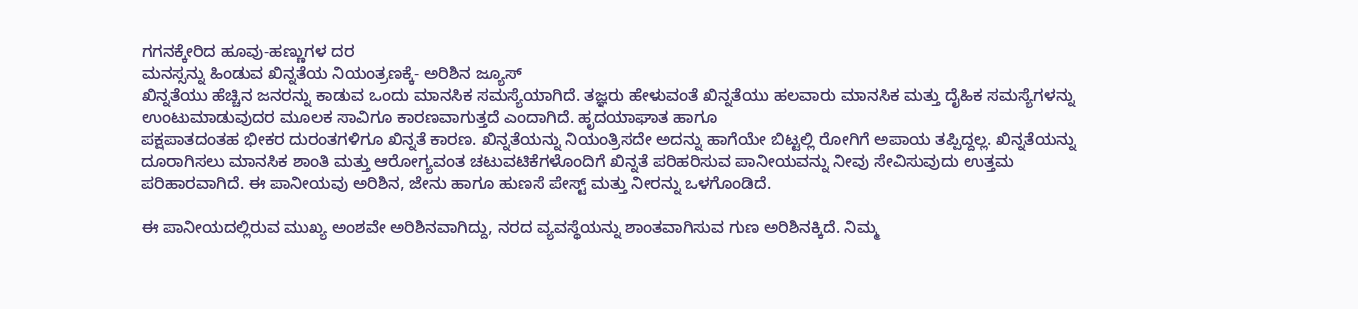ಗಗನಕ್ಕೇರಿದ ಹೂವು-ಹಣ್ಣುಗಳ ದರ
ಮನಸ್ಸನ್ನು ಹಿಂಡುವ ಖಿನ್ನತೆಯ ನಿಯಂತ್ರಣಕ್ಕೆ- ಅರಿಶಿನ ಜ್ಯೂಸ್
ಖಿನ್ನತೆಯು ಹೆಚ್ಚಿನ ಜನರನ್ನು ಕಾಡುವ ಒಂದು ಮಾನಸಿಕ ಸಮಸ್ಯೆಯಾಗಿದೆ. ತಜ್ಞರು ಹೇಳುವಂತೆ ಖಿನ್ನತೆಯು ಹಲವಾರು ಮಾನಸಿಕ ಮತ್ತು ದೈಹಿಕ ಸಮಸ್ಯೆಗಳನ್ನು ಉಂಟುಮಾಡುವುದರ ಮೂಲಕ ಸಾವಿಗೂ ಕಾರಣವಾಗುತ್ತದೆ ಎಂದಾಗಿದೆ. ಹೃದಯಾಘಾತ ಹಾಗೂ
ಪಕ್ಷಪಾತದಂತಹ ಭೀಕರ ದುರಂತಗಳಿಗೂ ಖಿನ್ನತೆ ಕಾರಣ. ಖಿನ್ನತೆಯನ್ನು ನಿಯಂತ್ರಿಸದೇ ಅದನ್ನು ಹಾಗೆಯೇ ಬಿಟ್ಟಲ್ಲಿ ರೋಗಿಗೆ ಅಪಾಯ ತಪ್ಪಿದ್ದಲ್ಲ. ಖಿನ್ನತೆಯನ್ನು ದೂರಾಗಿಸಲು ಮಾನಸಿಕ ಶಾಂತಿ ಮತ್ತು ಆರೋಗ್ಯವಂತ ಚಟುವಟಿಕೆಗಳೊಂದಿಗೆ ಖಿನ್ನತೆ ಪರಿಹರಿಸುವ ಪಾನೀಯವನ್ನು ನೀವು ಸೇವಿಸುವುದು ಉತ್ತಮ ಪರಿಹಾರವಾಗಿದೆ. ಈ ಪಾನೀಯವು ಅರಿಶಿನ, ಜೇನು ಹಾಗೂ ಹುಣಸೆ ಪೇಸ್ಟ್ ಮತ್ತು ನೀರನ್ನು ಒಳಗೊಂಡಿದೆ.

ಈ ಪಾನೀಯದಲ್ಲಿರುವ ಮುಖ್ಯ ಅಂಶವೇ ಅರಿಶಿನವಾಗಿದ್ದು, ನರದ ವ್ಯವಸ್ಥೆಯನ್ನು ಶಾಂತವಾಗಿಸುವ ಗುಣ ಅರಿಶಿನಕ್ಕಿದೆ. ನಿಮ್ಮ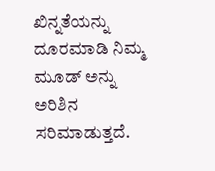ಖಿನ್ನತೆಯನ್ನು ದೂರಮಾಡಿ ನಿಮ್ಮ ಮೂಡ್ ಅನ್ನು ಅರಿಶಿನ ಸರಿಮಾಡುತ್ತದೆ.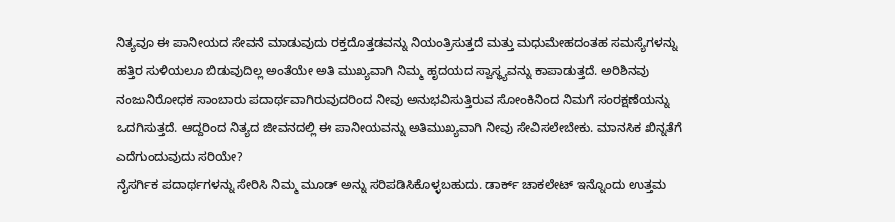ನಿತ್ಯವೂ ಈ ಪಾನೀಯದ ಸೇವನೆ ಮಾಡುವುದು ರಕ್ತದೊತ್ತಡವನ್ನು ನಿಯಂತ್ರಿಸುತ್ತದೆ ಮತ್ತು ಮಧುಮೇಹದಂತಹ ಸಮಸ್ಯೆಗಳನ್ನು ಹತ್ತಿರ ಸುಳಿಯಲೂ ಬಿಡುವುದಿಲ್ಲ ಅಂತೆಯೇ ಅತಿ ಮುಖ್ಯವಾಗಿ ನಿಮ್ಮ ಹೃದಯದ ಸ್ವಾಸ್ಥ್ಯವನ್ನು ಕಾಪಾಡುತ್ತದೆ. ಅರಿಶಿನವು ನಂಜುನಿರೋಧಕ ಸಾಂಬಾರು ಪದಾರ್ಥವಾಗಿರುವುದರಿಂದ ನೀವು ಅನುಭವಿಸುತ್ತಿರುವ ಸೋಂಕಿನಿಂದ ನಿಮಗೆ ಸಂರಕ್ಷಣೆಯನ್ನು ಒದಗಿಸುತ್ತದೆ. ಆದ್ದರಿಂದ ನಿತ್ಯದ ಜೀವನದಲ್ಲಿ ಈ ಪಾನೀಯವನ್ನು ಅತಿಮುಖ್ಯವಾಗಿ ನೀವು ಸೇವಿಸಲೇಬೇಕು. ಮಾನಸಿಕ ಖಿನ್ನತೆಗೆ ಎದೆಗುಂದುವುದು ಸರಿಯೇ?
ನೈಸರ್ಗಿಕ ಪದಾರ್ಥಗಳನ್ನು ಸೇರಿಸಿ ನಿಮ್ಮ ಮೂಡ್ ಅನ್ನು ಸರಿಪಡಿಸಿಕೊಳ್ಳಬಹುದು. ಡಾರ್ಕ್ ಚಾಕಲೇಟ್ ಇನ್ನೊಂದು ಉತ್ತಮ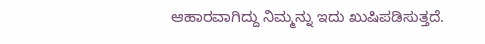ಆಹಾರವಾಗಿದ್ದು ನಿಮ್ಮನ್ನು ಇದು ಖುಷಿಪಡಿಸುತ್ತದೆ.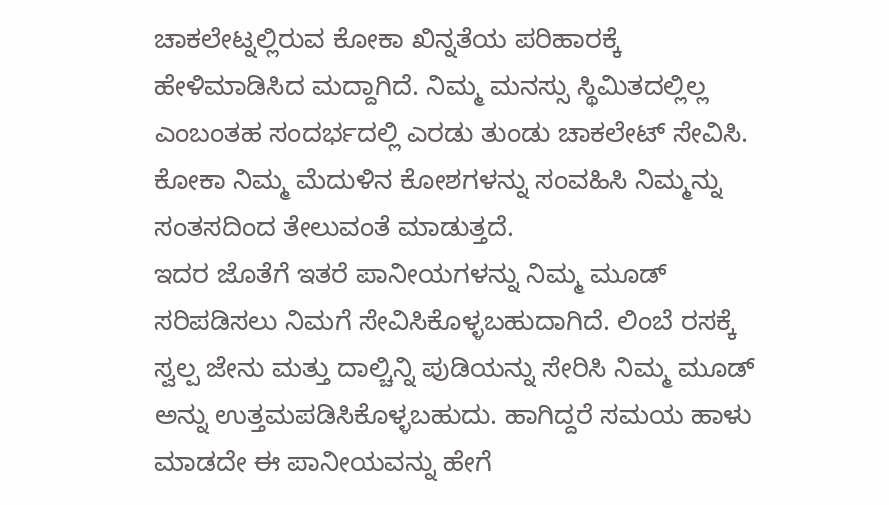ಚಾಕಲೇಟ್ನಲ್ಲಿರುವ ಕೋಕಾ ಖಿನ್ನತೆಯ ಪರಿಹಾರಕ್ಕೆ ಹೇಳಿಮಾಡಿಸಿದ ಮದ್ದಾಗಿದೆ. ನಿಮ್ಮ ಮನಸ್ಸು ಸ್ಥಿಮಿತದಲ್ಲಿಲ್ಲ ಎಂಬಂತಹ ಸಂದರ್ಭದಲ್ಲಿ ಎರಡು ತುಂಡು ಚಾಕಲೇಟ್ ಸೇವಿಸಿ. ಕೋಕಾ ನಿಮ್ಮ ಮೆದುಳಿನ ಕೋಶಗಳನ್ನು ಸಂವಹಿಸಿ ನಿಮ್ಮನ್ನು ಸಂತಸದಿಂದ ತೇಲುವಂತೆ ಮಾಡುತ್ತದೆ.
ಇದರ ಜೊತೆಗೆ ಇತರೆ ಪಾನೀಯಗಳನ್ನು ನಿಮ್ಮ ಮೂಡ್ ಸರಿಪಡಿಸಲು ನಿಮಗೆ ಸೇವಿಸಿಕೊಳ್ಳಬಹುದಾಗಿದೆ. ಲಿಂಬೆ ರಸಕ್ಕೆ ಸ್ವಲ್ಪ ಜೇನು ಮತ್ತು ದಾಲ್ಚಿನ್ನಿ ಪುಡಿಯನ್ನು ಸೇರಿಸಿ ನಿಮ್ಮ ಮೂಡ್ ಅನ್ನು ಉತ್ತಮಪಡಿಸಿಕೊಳ್ಳಬಹುದು. ಹಾಗಿದ್ದರೆ ಸಮಯ ಹಾಳು ಮಾಡದೇ ಈ ಪಾನೀಯವನ್ನು ಹೇಗೆ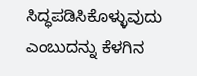ಸಿದ್ಧಪಡಿಸಿಕೊಳ್ಳುವುದು ಎಂಬುದನ್ನು ಕೆಳಗಿನ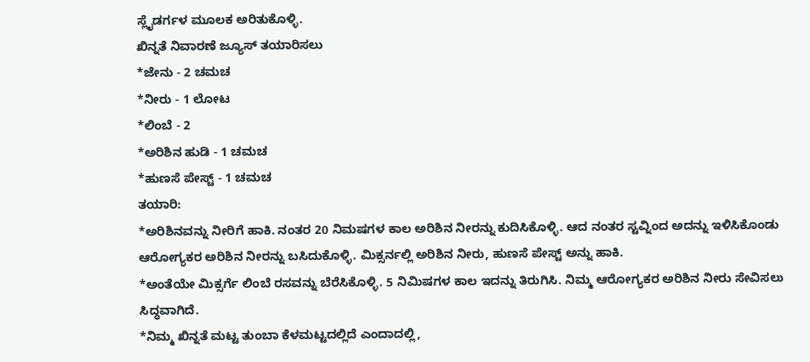ಸ್ಲೈಡರ್ಗಳ ಮೂಲಕ ಅರಿತುಕೊಳ್ಳಿ.
ಖಿನ್ನತೆ ನಿವಾರಣೆ ಜ್ಯೂಸ್ ತಯಾರಿಸಲು
*ಜೇನು - 2 ಚಮಚ
*ನೀರು - 1 ಲೋಟ
*ಲಿಂಬೆ - 2
*ಅರಿಶಿನ ಹುಡಿ - 1 ಚಮಚ
*ಹುಣಸೆ ಪೇಸ್ಟ್ - 1 ಚಮಚ
ತಯಾರಿ:
*ಅರಿಶಿನವನ್ನು ನೀರಿಗೆ ಹಾಕಿ. ನಂತರ 20 ನಿಮಷಗಳ ಕಾಲ ಅರಿಶಿನ ನೀರನ್ನು ಕುದಿಸಿಕೊಳ್ಳಿ. ಆದ ನಂತರ ಸ್ಟವ್ನಿಂದ ಅದನ್ನು ಇಳಿಸಿಕೊಂಡು ಆರೋಗ್ಯಕರ ಅರಿಶಿನ ನೀರನ್ನು ಬಸಿದುಕೊಳ್ಳಿ. ಮಿಕ್ಸರ್ನಲ್ಲಿ ಅರಿಶಿನ ನೀರು, ಹುಣಸೆ ಪೇಸ್ಟ್ ಅನ್ನು ಹಾಕಿ.
*ಅಂತೆಯೇ ಮಿಕ್ಸರ್ಗೆ ಲಿಂಬೆ ರಸವನ್ನು ಬೆರೆಸಿಕೊಳ್ಳಿ. 5 ನಿಮಿಷಗಳ ಕಾಲ ಇದನ್ನು ತಿರುಗಿಸಿ. ನಿಮ್ಮ ಆರೋಗ್ಯಕರ ಅರಿಶಿನ ನೀರು ಸೇವಿಸಲು ಸಿದ್ಧವಾಗಿದೆ.
*ನಿಮ್ಮ ಖಿನ್ನತೆ ಮಟ್ಟ ತುಂಬಾ ಕೆಳಮಟ್ಟದಲ್ಲಿದೆ ಎಂದಾದಲ್ಲಿ,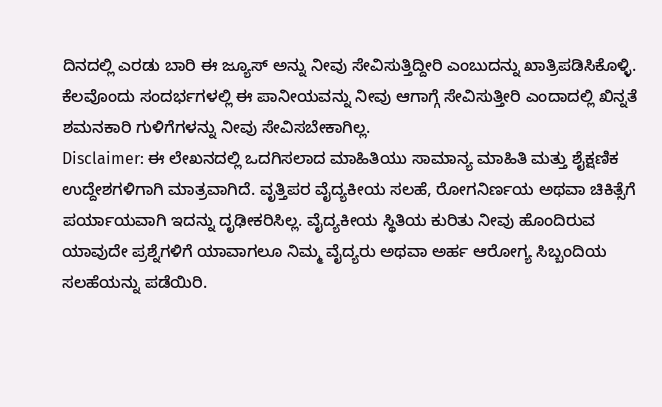ದಿನದಲ್ಲಿ ಎರಡು ಬಾರಿ ಈ ಜ್ಯೂಸ್ ಅನ್ನು ನೀವು ಸೇವಿಸುತ್ತಿದ್ದೀರಿ ಎಂಬುದನ್ನು ಖಾತ್ರಿಪಡಿಸಿಕೊಳ್ಳಿ. ಕೆಲವೊಂದು ಸಂದರ್ಭಗಳಲ್ಲಿ ಈ ಪಾನೀಯವನ್ನು ನೀವು ಆಗಾಗ್ಗೆ ಸೇವಿಸುತ್ತೀರಿ ಎಂದಾದಲ್ಲಿ ಖಿನ್ನತೆ ಶಮನಕಾರಿ ಗುಳಿಗೆಗಳನ್ನು ನೀವು ಸೇವಿಸಬೇಕಾಗಿಲ್ಲ.
Disclaimer: ಈ ಲೇಖನದಲ್ಲಿ ಒದಗಿಸಲಾದ ಮಾಹಿತಿಯು ಸಾಮಾನ್ಯ ಮಾಹಿತಿ ಮತ್ತು ಶೈಕ್ಷಣಿಕ ಉದ್ದೇಶಗಳಿಗಾಗಿ ಮಾತ್ರವಾಗಿದೆ. ವೃತ್ತಿಪರ ವೈದ್ಯಕೀಯ ಸಲಹೆ, ರೋಗನಿರ್ಣಯ ಅಥವಾ ಚಿಕಿತ್ಸೆಗೆ ಪರ್ಯಾಯವಾಗಿ ಇದನ್ನು ದೃಢೀಕರಿಸಿಲ್ಲ. ವೈದ್ಯಕೀಯ ಸ್ಥಿತಿಯ ಕುರಿತು ನೀವು ಹೊಂದಿರುವ ಯಾವುದೇ ಪ್ರಶ್ನೆಗಳಿಗೆ ಯಾವಾಗಲೂ ನಿಮ್ಮ ವೈದ್ಯರು ಅಥವಾ ಅರ್ಹ ಆರೋಗ್ಯ ಸಿಬ್ಬಂದಿಯ ಸಲಹೆಯನ್ನು ಪಡೆಯಿರಿ.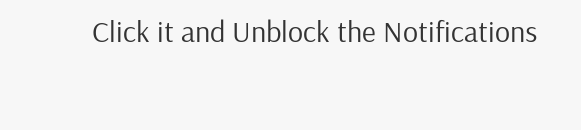Click it and Unblock the Notifications